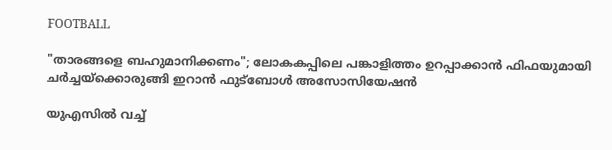FOOTBALL

"താരങ്ങളെ ബഹുമാനിക്കണം"; ലോകകപ്പിലെ പങ്കാളിത്തം ഉറപ്പാക്കാൻ ഫിഫയുമായി ചർച്ചയ്‌ക്കൊരുങ്ങി ഇറാൻ ഫുട്ബോൾ അസോസിയേഷൻ

യുഎസിൽ വച്ച്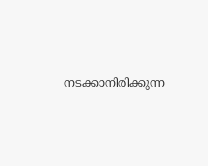നടക്കാനിരിക്കുന്ന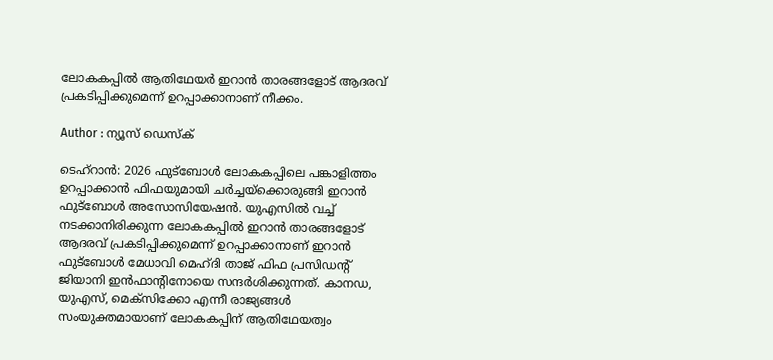ലോകകപ്പിൽ ആതിഥേയർ ഇറാൻ താരങ്ങളോട് ആദരവ് പ്രകടിപ്പിക്കുമെന്ന് ഉറപ്പാക്കാനാണ് നീക്കം.

Author : ന്യൂസ് ഡെസ്ക്

ടെഹ്റാൻ: 2026 ഫുട്ബോൾ ലോകകപ്പിലെ പങ്കാളിത്തം ഉറപ്പാക്കാൻ ഫിഫയുമായി ചർച്ചയ്‌ക്കൊരുങ്ങി ഇറാൻ ഫുട്ബോൾ അസോസിയേഷൻ. യുഎസിൽ വച്ച് നടക്കാനിരിക്കുന്ന ലോകകപ്പിൽ ഇറാൻ താരങ്ങളോട് ആദരവ് പ്രകടിപ്പിക്കുമെന്ന് ഉറപ്പാക്കാനാണ് ഇറാൻ ഫുട്ബോൾ മേധാവി മെഹ്ദി താജ് ഫിഫ പ്രസിഡൻ്റ് ജിയാനി ഇൻഫാൻ്റിനോയെ സന്ദർശിക്കുന്നത്. കാനഡ, യുഎസ്, മെക്സിക്കോ എന്നീ രാജ്യങ്ങൾ സംയുക്തമായാണ് ലോകകപ്പിന് ആതിഥേയത്വം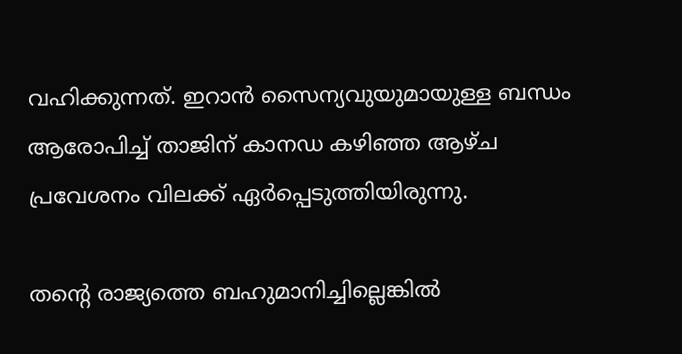വഹിക്കുന്നത്. ഇറാൻ സൈന്യവുയുമായുള്ള ബന്ധം ആരോപിച്ച് താജിന് കാനഡ കഴിഞ്ഞ ആഴ്ച പ്രവേശനം വിലക്ക് ഏർപ്പെടുത്തിയിരുന്നു.

തൻ്റെ രാജ്യത്തെ ബഹുമാനിച്ചില്ലെങ്കിൽ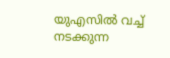യുഎസിൽ വച്ച് നടക്കുന്ന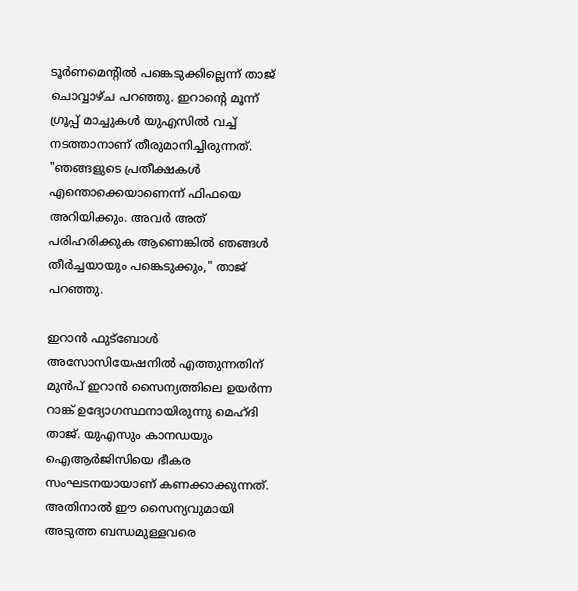ടൂർണമെൻ്റിൽ പങ്കെടുക്കില്ലെന്ന് താജ് ചൊവ്വാഴ്ച പറഞ്ഞു. ഇറാൻ്റെ മൂന്ന് ഗ്രൂപ്പ് മാച്ചുകൾ യുഎസിൽ വച്ച് നടത്താനാണ് തീരുമാനിച്ചിരുന്നത്. "ഞങ്ങളുടെ പ്രതീക്ഷകൾ എന്തൊക്കെയാണെന്ന് ഫിഫയെ അറിയിക്കും. അവർ അത് പരിഹരിക്കുക ആണെങ്കിൽ ഞങ്ങൾ തീർച്ചയായും പങ്കെടുക്കും," താജ് പറഞ്ഞു.

ഇറാൻ ഫുട്ബോൾ അസോസിയേഷനിൽ എത്തുന്നതിന് മുൻപ് ഇറാൻ സൈന്യത്തിലെ ഉയർന്ന റാങ്ക് ഉദ്യോഗസ്ഥനായിരുന്നു മെഹ്ദി താജ്. യുഎസും കാനഡയും ഐആർജിസിയെ ഭീകര സംഘടനയായാണ് കണക്കാക്കുന്നത്. അതിനാൽ ഈ സൈന്യവുമായി അടുത്ത ബന്ധമുള്ളവരെ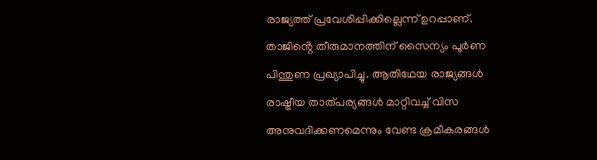രാജ്യത്ത് പ്രവേശിപ്പിക്കില്ലെന്ന് ഉറപ്പാണ്. താജിൻ്റെ തീരുമാനത്തിന് സൈന്യം പൂർണ പിന്തുണ പ്രഖ്യാപിച്ചു. ആതിഥേയ രാജ്യങ്ങൾ രാഷ്ട്രീയ താത്പര്യങ്ങൾ മാറ്റിവച്ച് വിസ അനുവദിക്കണമെന്നും വേണ്ട ക്രമീകരങ്ങൾ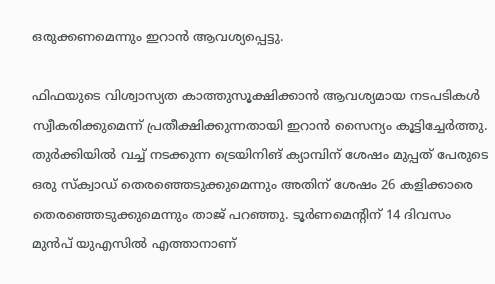ഒരുക്കണമെന്നും ഇറാൻ ആവശ്യപ്പെട്ടു.

ഫിഫയുടെ വിശ്വാസ്യത കാത്തുസൂക്ഷിക്കാൻ ആവശ്യമായ നടപടികൾ സ്വീകരിക്കുമെന്ന് പ്രതീക്ഷിക്കുന്നതായി ഇറാൻ സൈന്യം കൂട്ടിച്ചേർത്തു. തുർക്കിയിൽ വച്ച് നടക്കുന്ന ട്രെയിനിങ് ക്യാമ്പിന് ശേഷം മുപ്പത് പേരുടെ ഒരു സ്‌ക്വാഡ് തെരഞ്ഞെടുക്കുമെന്നും അതിന് ശേഷം 26 കളിക്കാരെ തെരഞ്ഞെടുക്കുമെന്നും താജ് പറഞ്ഞു. ടൂർണമെൻ്റിന് 14 ദിവസം മുൻപ് യുഎസിൽ എത്താനാണ്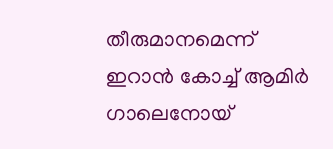തീരുമാനമെന്ന് ഇറാൻ കോച്ച് ആമിർ ഗാലെനോയ്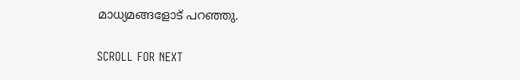മാധ്യമങ്ങളോട് പറഞ്ഞു.

SCROLL FOR NEXT